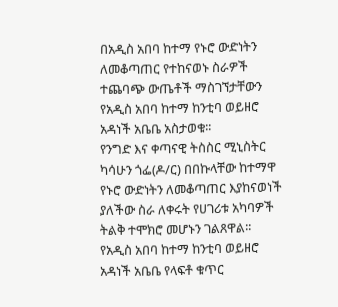በአዲስ አበባ ከተማ የኑሮ ውድነትን ለመቆጣጠር የተከናወኑ ስራዎች ተጨባጭ ውጤቶች ማስገኘታቸውን የአዲስ አበባ ከተማ ከንቲባ ወይዘሮ አዳነች አቤቤ አስታወቁ፡፡
የንግድ እና ቀጣናዊ ትስስር ሚኒስትር ካሳሁን ጎፌ(ዶ/ር) በበኩላቸው ከተማዋ የኑሮ ውድነትን ለመቆጣጠር እያከናወነች ያለችው ስራ ለቀሩት የሀገሪቱ አካባዎች ትልቅ ተሞክሮ መሆኑን ገልጸዋል፡፡
የአዲስ አበባ ከተማ ከንቲባ ወይዘሮ አዳነች አቤቤ የላፍቶ ቁጥር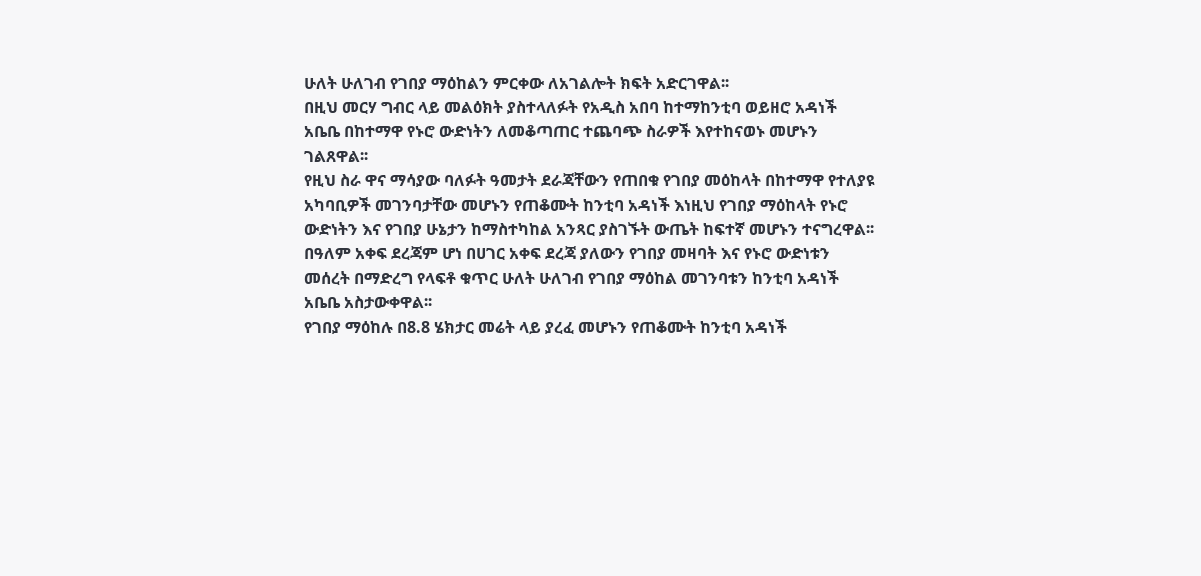ሁለት ሁለገብ የገበያ ማዕከልን ምርቀው ለአገልሎት ክፍት አድርገዋል፡፡
በዚህ መርሃ ግብር ላይ መልዕክት ያስተላለፉት የአዲስ አበባ ከተማከንቲባ ወይዘሮ አዳነች አቤቤ በከተማዋ የኑሮ ውድነትን ለመቆጣጠር ተጨባጭ ስራዎች እየተከናወኑ መሆኑን ገልጸዋል፡፡
የዚህ ስራ ዋና ማሳያው ባለፉት ዓመታት ደራጃቸውን የጠበቁ የገበያ መዕከላት በከተማዋ የተለያዩ አካባቢዎች መገንባታቸው መሆኑን የጠቆሙት ከንቲባ አዳነች እነዚህ የገበያ ማዕከላት የኑሮ ውድነትን እና የገበያ ሁኔታን ከማስተካከል አንጻር ያስገኙት ውጤት ከፍተኛ መሆኑን ተናግረዋል፡፡
በዓለም አቀፍ ደረጃም ሆነ በሀገር አቀፍ ደረጃ ያለውን የገበያ መዛባት እና የኑሮ ውድነቱን መሰረት በማድረግ የላፍቶ ቁጥር ሁለት ሁለገብ የገበያ ማዕከል መገንባቱን ከንቲባ አዳነች አቤቤ አስታውቀዋል፡፡
የገበያ ማዕከሉ በ8.8 ሄክታር መሬት ላይ ያረፈ መሆኑን የጠቆሙት ከንቲባ አዳነች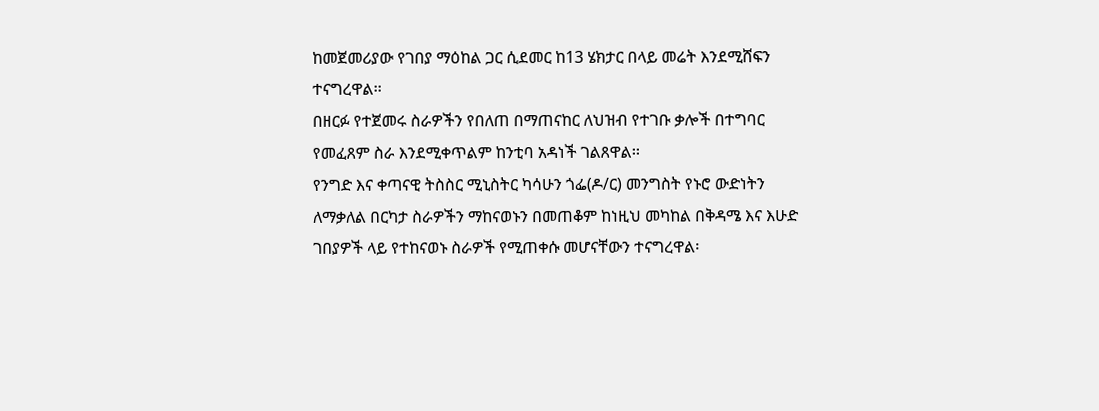ከመጀመሪያው የገበያ ማዕከል ጋር ሲደመር ከ13 ሄክታር በላይ መሬት እንደሚሸፍን ተናግረዋል፡፡
በዘርፉ የተጀመሩ ስራዎችን የበለጠ በማጠናከር ለህዝብ የተገቡ ቃሎች በተግባር የመፈጸም ስራ እንደሚቀጥልም ከንቲባ አዳነች ገልጸዋል፡፡
የንግድ እና ቀጣናዊ ትስስር ሚኒስትር ካሳሁን ጎፌ(ዶ/ር) መንግስት የኑሮ ውድነትን ለማቃለል በርካታ ስራዎችን ማከናወኑን በመጠቆም ከነዚህ መካከል በቅዳሜ እና እሁድ ገበያዎች ላይ የተከናወኑ ስራዎች የሚጠቀሱ መሆናቸውን ተናግረዋል፡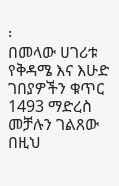፡
በመላው ሀገሪቱ የቅዳሜ እና እሁድ ገበያዎችን ቁጥር 1493 ማድረስ መቻሉን ገልጸው በዚህ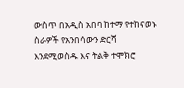ውስጥ በአዲስ አበባ ከተማ የተከናወኑ ስራዎች የአንበሳውን ድርሻ እንደሚወስዱ እና ትልቅ ተሞክሮ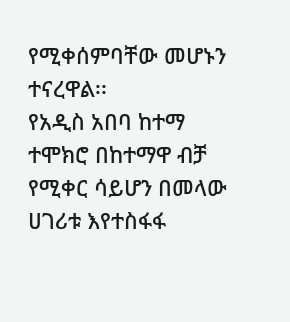የሚቀሰምባቸው መሆኑን ተናረዋል፡፡
የአዲስ አበባ ከተማ ተሞክሮ በከተማዋ ብቻ የሚቀር ሳይሆን በመላው ሀገሪቱ እየተስፋፋ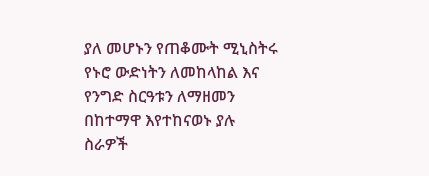ያለ መሆኑን የጠቆሙት ሚኒስትሩ የኑሮ ውድነትን ለመከላከል እና የንግድ ስርዓቱን ለማዘመን በከተማዋ እየተከናወኑ ያሉ ስራዎች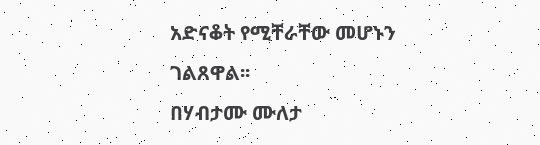አድናቆት የሚቸራቸው መሆኑን ገልጸዋል፡፡
በሃብታሙ ሙለታ